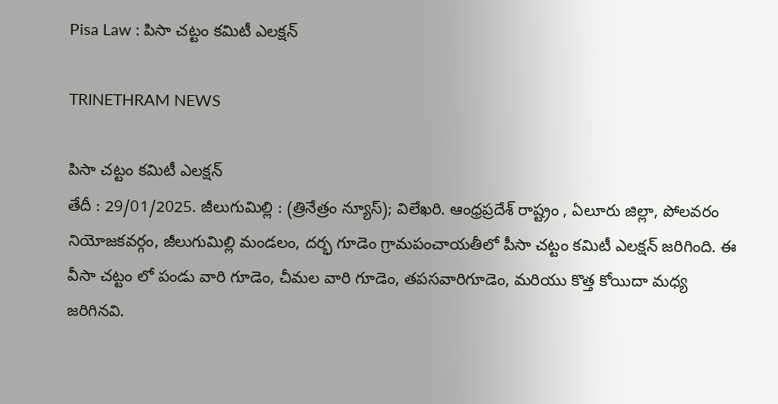Pisa Law : పిసా చట్టం కమిటీ ఎలక్షన్

TRINETHRAM NEWS

పిసా చట్టం కమిటీ ఎలక్షన్
తేదీ : 29/01/2025. జీలుగుమిల్లి : (త్రినేత్రం న్యూస్); విలేఖరి. ఆంధ్రప్రదేశ్ రాష్ట్రం , ఏలూరు జిల్లా, పోలవరం నియోజకవర్గం, జీలుగుమిల్లి మండలం, దర్భ గూడెం గ్రామపంచాయతీలో పీసా చట్టం కమిటీ ఎలక్షన్ జరిగింది. ఈ వీసా చట్టం లో పండు వారి గూడెం, చీమల వారి గూడెం, తపసవారిగూడెం, మరియు కొత్త కోయిదా మధ్య జరిగినవి.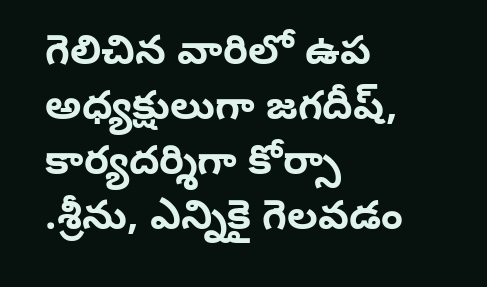గెలిచిన వారిలో ఉప అధ్యక్షులుగా జగదీష్, కార్యదర్శిగా కోర్సా .శ్రీను, ఎన్నికై గెలవడం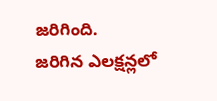జరిగింది.
జరిగిన ఎలక్షన్లలో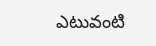ఎటువంటి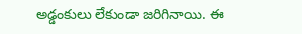అడ్డంకులు లేకుండా జరిగినాయి. ఈ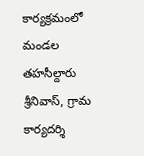కార్యక్రమంలో మండల తహసీల్దారు శ్రీనివాస్, గ్రామ కార్యదర్శి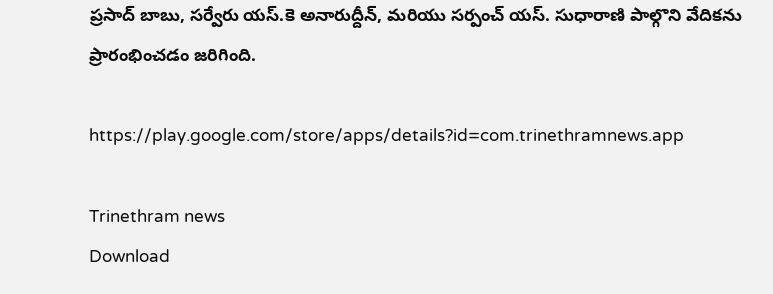ప్రసాద్ బాబు, సర్వేరు యస్.కె అనారుద్దీన్, మరియు సర్పంచ్ యస్. సుధారాణి పాల్గొని వేదికను ప్రారంభించడం జరిగింది.

https://play.google.com/store/apps/details?id=com.trinethramnews.app

Trinethram news
Download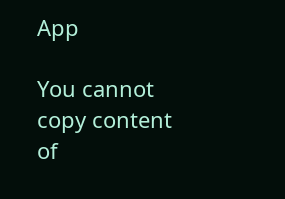App

You cannot copy content of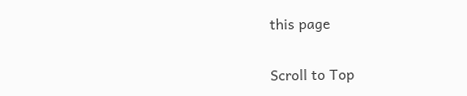this page

Scroll to Top